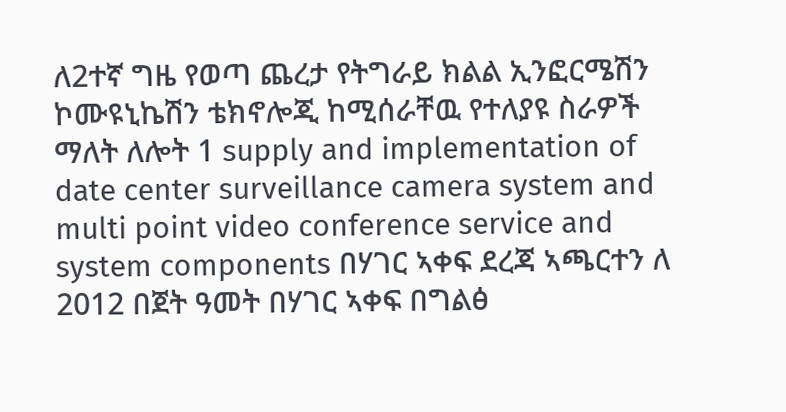ለ2ተኛ ግዜ የወጣ ጨረታ የትግራይ ክልል ኢንፎርሜሽን ኮሙዩኒኬሽን ቴክኖሎጂ ከሚሰራቸዉ የተለያዩ ስራዎች ማለት ለሎት 1 supply and implementation of date center surveillance camera system and multi point video conference service and system components በሃገር ኣቀፍ ደረጃ ኣጫርተን ለ 2012 በጀት ዓመት በሃገር ኣቀፍ በግልፅ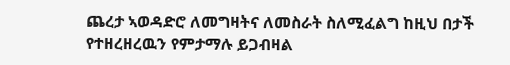ጨረታ ኣወዳድሮ ለመግዛትና ለመስራት ስለሚፈልግ ከዚህ በታች የተዘረዘረዉን የምታማሉ ይጋብዛል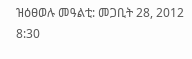ዝዕፀወሉ መዓልቲ: መጋቢት 28, 2012 8:30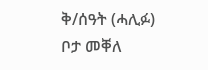ቅ/ሰዓት (ሓሊፉ)
ቦታ መቐለ